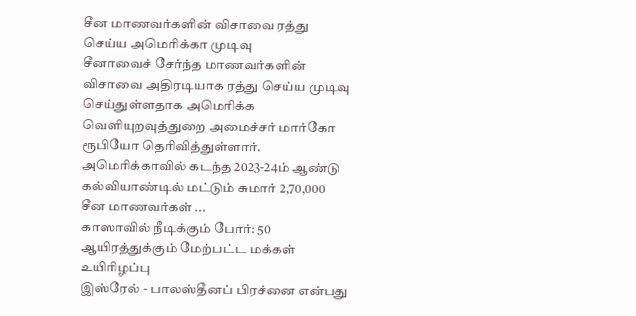சீன மாணவர்களின் விசாவை ரத்து செய்ய அமெரிக்கா முடிவு
சீனாவைச் சேர்ந்த மாணவர்களின் விசாவை அதிரடியாக ரத்து செய்ய முடிவு செய்துள்ளதாக அமெரிக்க வெளியுறவுத்துறை அமைச்சர் மார்கோ ரூபியோ தெரிவித்துள்ளார்.
அமெரிக்காவில் கடந்த 2023-24ம் ஆண்டு கல்வியாண்டில் மட்டும் சுமார் 2,70,000 சீன மாணவர்கள் ...
காஸாவில் நீடிக்கும் போர்: 50 ஆயிரத்துக்கும் மேற்பட்ட மக்கள் உயிரிழப்பு
இஸ்ரேல் - பாலஸ்தீனப் பிரச்னை என்பது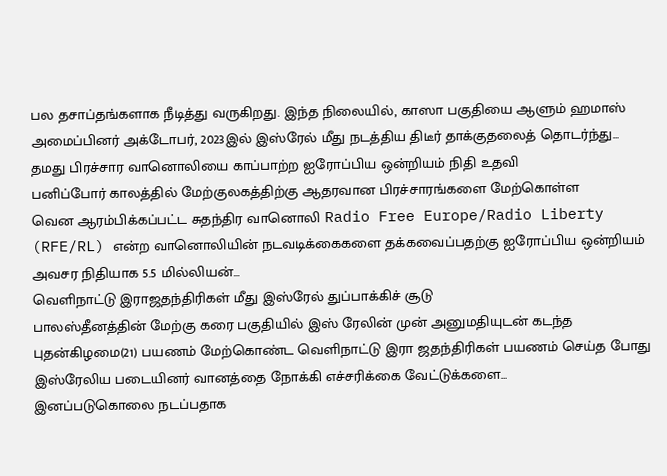பல தசாப்தங்களாக நீடித்து வருகிறது. இந்த நிலையில், காஸா பகுதியை ஆளும் ஹமாஸ் அமைப்பினர் அக்டோபர், 2023இல் இஸ்ரேல் மீது நடத்திய திடீர் தாக்குதலைத் தொடர்ந்து...
தமது பிரச்சார வானொலியை காப்பாற்ற ஐரோப்பிய ஒன்றியம் நிதி உதவி
பனிப்போர் காலத்தில் மேற்குலகத்திற்கு ஆதரவான பிரச்சாரங்களை மேற்கொள்ள
வென ஆரம்பிக்கப்பட்ட சுதந்திர வானொலி Radio Free Europe/Radio Liberty (RFE/RL) என்ற வானொலியின் நடவடிக்கைகளை தக்கவைப்பதற்கு ஐரோப்பிய ஒன்றியம் அவசர நிதியாக 5.5 மில்லியன்...
வெளிநாட்டு இராஜதந்திரிகள் மீது இஸ்ரேல் துப்பாக்கிச் சூடு
பாலஸ்தீனத்தின் மேற்கு கரை பகுதியில் இஸ் ரேலின் முன் அனுமதியுடன் கடந்த புதன்கிழமை(21) பயணம் மேற்கொண்ட வெளிநாட்டு இரா ஜதந்திரிகள் பயணம் செய்த போது இஸ்ரேலிய படையினர் வானத்தை நோக்கி எச்சரிக்கை வேட்டுக்களை...
இனப்படுகொலை நடப்பதாக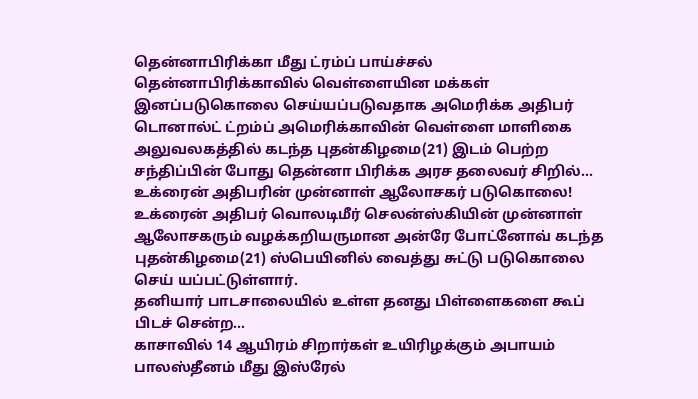தென்னாபிரிக்கா மீது ட்ரம்ப் பாய்ச்சல்
தென்னாபிரிக்காவில் வெள்ளையின மக்கள் இனப்படுகொலை செய்யப்படுவதாக அமெரிக்க அதிபர் டொனால்ட் ட்றம்ப் அமெரிக்காவின் வெள்ளை மாளிகை அலுவலகத்தில் கடந்த புதன்கிழமை(21) இடம் பெற்ற சந்திப்பின் போது தென்னா பிரிக்க அரச தலைவர் சிறில்...
உக்ரைன் அதிபரின் முன்னாள் ஆலோசகர் படுகொலை!
உக்ரைன் அதிபர் வொலடிமீர் செலன்ஸ்கியின் முன்னாள் ஆலோசகரும் வழக்கறியருமான அன்ரே போட்னோவ் கடந்த புதன்கிழமை(21) ஸ்பெயினில் வைத்து சுட்டு படுகொலை செய் யப்பட்டுள்ளார்.
தனியார் பாடசாலையில் உள்ள தனது பிள்ளைகளை கூப் பிடச் சென்ற...
காசாவில் 14 ஆயிரம் சிறார்கள் உயிரிழக்கும் அபாயம்
பாலஸ்தீனம் மீது இஸ்ரேல்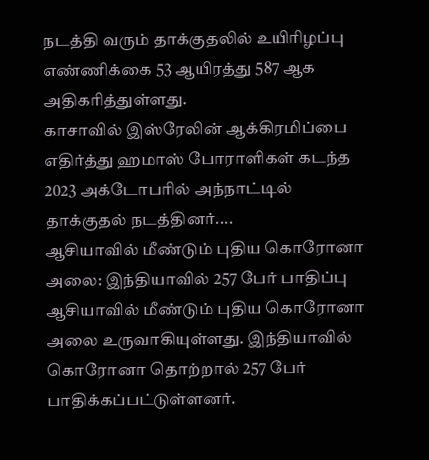நடத்தி வரும் தாக்குதலில் உயிரிழப்பு எண்ணிக்கை 53 ஆயிரத்து 587 ஆக அதிகரித்துள்ளது.
காசாவில் இஸ்ரேலின் ஆக்கிரமிப்பை எதிர்த்து ஹமாஸ் போராளிகள் கடந்த 2023 அக்டோபரில் அந்நாட்டில் தாக்குதல் நடத்தினர்....
ஆசியாவில் மீண்டும் புதிய கொரோனா அலை: இந்தியாவில் 257 பேர் பாதிப்பு
ஆசியாவில் மீண்டும் புதிய கொரோனா அலை உருவாகியுள்ளது. இந்தியாவில் கொரோனா தொற்றால் 257 பேர் பாதிக்கப்பட்டுள்ளனர்.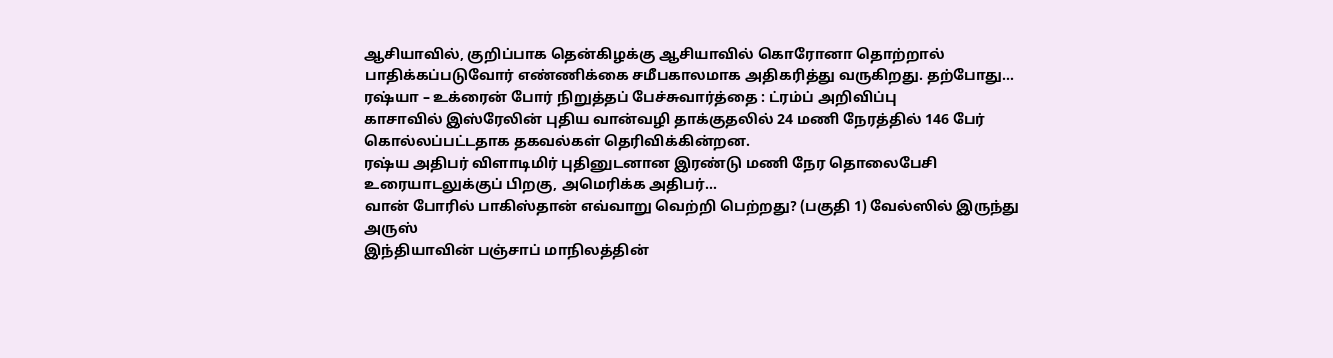ஆசியாவில், குறிப்பாக தென்கிழக்கு ஆசியாவில் கொரோனா தொற்றால் பாதிக்கப்படுவோர் எண்ணிக்கை சமீபகாலமாக அதிகரித்து வருகிறது. தற்போது...
ரஷ்யா – உக்ரைன் போர் நிறுத்தப் பேச்சுவார்த்தை : ட்ரம்ப் அறிவிப்பு
காசாவில் இஸ்ரேலின் புதிய வான்வழி தாக்குதலில் 24 மணி நேரத்தில் 146 பேர் கொல்லப்பட்டதாக தகவல்கள் தெரிவிக்கின்றன.
ரஷ்ய அதிபர் விளாடிமிர் புதினுடனான இரண்டு மணி நேர தொலைபேசி உரையாடலுக்குப் பிறகு, அமெரிக்க அதிபர்...
வான் போரில் பாகிஸ்தான் எவ்வாறு வெற்றி பெற்றது? (பகுதி 1) வேல்ஸில் இருந்து அருஸ்
இந்தியாவின் பஞ்சாப் மாநிலத்தின்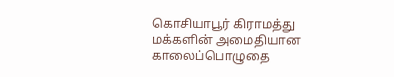கொசியாபூர் கிராமத்து மக்களின் அமைதியான காலைப்பொழுதை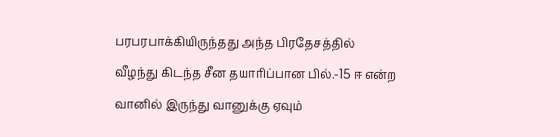பரபரபாக்கியிருந்தது அந்த பிரதேசத்தில் வீழந்து கிடந்த சீன தயாரிப்பான பில்.-15 ஈ என்ற வானில் இருந்து வானுக்கு ஏவும்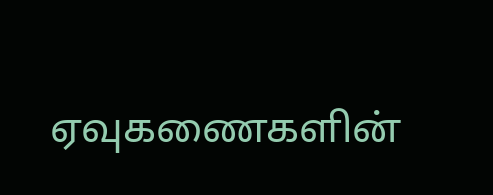ஏவுகணைகளின்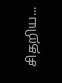சிதறிய...